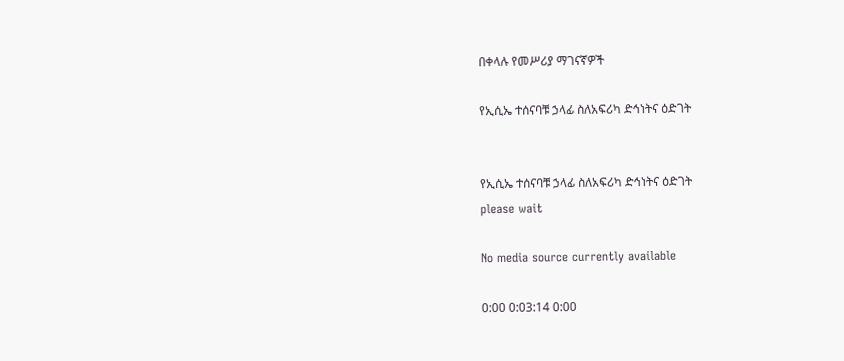በቀላሉ የመሥሪያ ማገናኛዎች

የኢሲኤ ተሰናባቹ ኃላፊ ስለአፍሪካ ድኅነትና ዕድገት


የኢሲኤ ተሰናባቹ ኃላፊ ስለአፍሪካ ድኅነትና ዕድገት
please wait

No media source currently available

0:00 0:03:14 0:00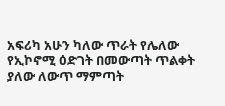አፍሪካ አሁን ካለው ጥራት የሌለው የኢኮኖሚ ዕድገት በመውጣት ጥልቀት ያለው ለውጥ ማምጣት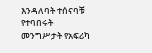እንዳለባት ተሰናባቹ የተባበሩት መንግሥታት የአፍሪካ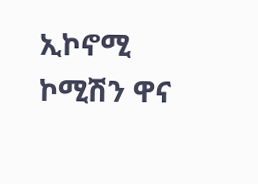ኢኮኖሚ ኮሚሽን ዋና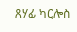ጸሃፊ ካርሎስ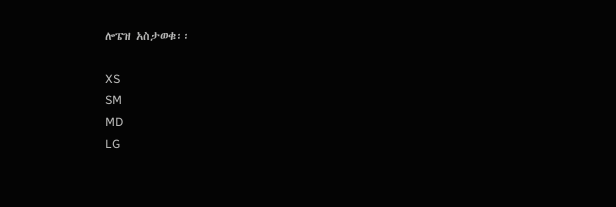ሎፔዝ አስታወቁ፡፡

XS
SM
MD
LG